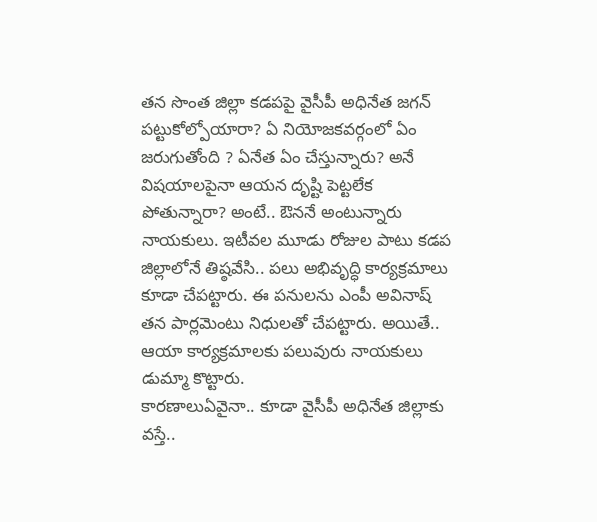తన సొంత జిల్లా కడపపై వైసీపీ అధినేత జగన్ పట్టుకోల్పోయారా? ఏ నియోజకవర్గంలో ఏం జరుగుతోంది ? ఏనేత ఏం చేస్తున్నారు? అనే విషయాలపైనా ఆయన దృష్టి పెట్టలేక పోతున్నారా? అంటే.. ఔననే అంటున్నారు నాయకులు. ఇటీవల మూడు రోజుల పాటు కడప జిల్లాలోనే తిష్ఠవేసి.. పలు అభివృద్ధి కార్యక్రమాలు కూడా చేపట్టారు. ఈ పనులను ఎంపీ అవినాష్ తన పార్లమెంటు నిధులతో చేపట్టారు. అయితే.. ఆయా కార్యక్రమాలకు పలువురు నాయకులు డుమ్మా కొట్టారు.
కారణాలుఏవైనా.. కూడా వైసీపీ అధినేత జిల్లాకు వస్తే..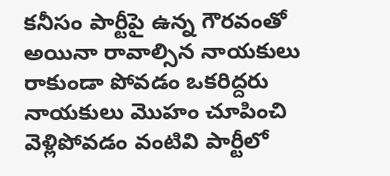కనీసం పార్టీపై ఉన్న గౌరవంతో అయినా రావాల్సిన నాయకులు రాకుండా పోవడం ఒకరిద్దరు నాయకులు మొహం చూపించి వెళ్లిపోవడం వంటివి పార్టీలో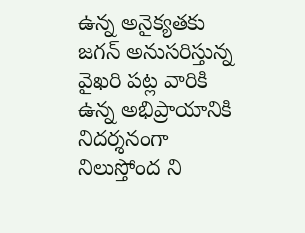ఉన్న అనైక్యతకు జగన్ అనుసరిస్తున్న వైఖరి పట్ల వారికి ఉన్న అభిప్రాయానికి నిదర్శనంగా నిలుస్తోంద ని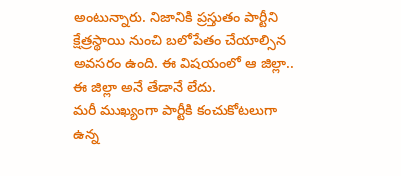అంటున్నారు. నిజానికి ప్రస్తుతం పార్టీని క్షేత్రస్థాయి నుంచి బలోపేతం చేయాల్సిన అవసరం ఉంది. ఈ విషయంలో ఆ జిల్లా.. ఈ జిల్లా అనే తేడానే లేదు.
మరీ ముఖ్యంగా పార్టీకి కంచుకోటలుగా ఉన్న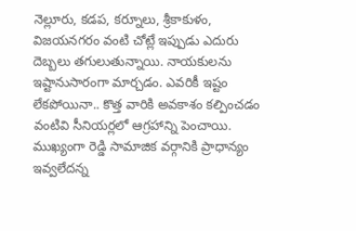నెల్లూరు, కడప, కర్నూలు, శ్రీకాకుళం, విజయనగరం వంటి చోట్లే ఇప్పుడు ఎదురు దెబ్బలు తగులుతున్నాయి. నాయకులను ఇష్టానుసారంగా మార్చడం. ఎవరికీ ఇష్టం లేకపోయినా.. కొత్త వారికి అవకాశం కల్పించడం వంటివి సీనియర్లలో ఆగ్రహాన్ని పెంచాయి. ముఖ్యంగా రెడ్డి సామాజిక వర్గానికి ప్రాధాన్యం ఇవ్వలేదన్న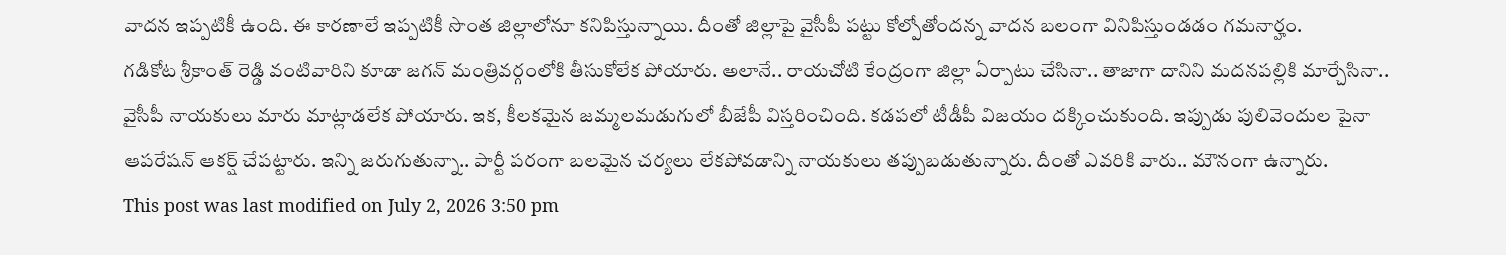వాదన ఇప్పటికీ ఉంది. ఈ కారణాలే ఇప్పటికీ సొంత జిల్లాలోనూ కనిపిస్తున్నాయి. దీంతో జిల్లాపై వైసీపీ పట్టు కోల్పోతోందన్న వాదన బలంగా వినిపిస్తుండడం గమనార్హం.
గడికోట శ్రీకాంత్ రెడ్డి వంటివారిని కూడా జగన్ మంత్రివర్గంలోకి తీసుకోలేక పోయారు. అలానే.. రాయచోటి కేంద్రంగా జిల్లా ఏర్పాటు చేసినా.. తాజాగా దానిని మదనపల్లికి మార్చేసినా.. వైసీపీ నాయకులు మారు మాట్లాడలేక పోయారు. ఇక, కీలకమైన జమ్మలమడుగులో బీజేపీ విస్తరించింది. కడపలో టీడీపీ విజయం దక్కించుకుంది. ఇప్పుడు పులివెందుల పైనా ఆపరేషన్ ఆకర్ష్ చేపట్టారు. ఇన్ని జరుగుతున్నా.. పార్టీ పరంగా బలమైన చర్యలు లేకపోవడాన్ని నాయకులు తప్పుబడుతున్నారు. దీంతో ఎవరికి వారు.. మౌనంగా ఉన్నారు.
This post was last modified on July 2, 2026 3:50 pm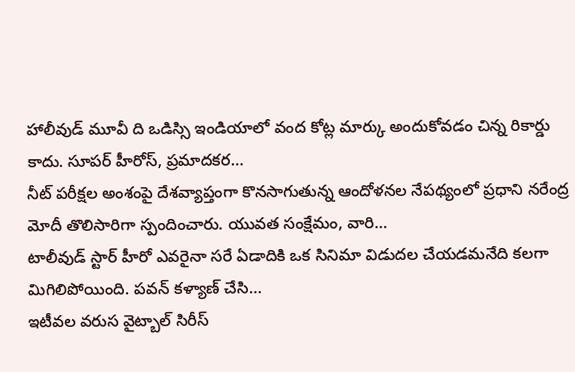హాలీవుడ్ మూవీ ది ఒడిస్సి ఇండియాలో వంద కోట్ల మార్కు అందుకోవడం చిన్న రికార్డు కాదు. సూపర్ హీరోస్, ప్రమాదకర…
నీట్ పరీక్షల అంశంపై దేశవ్యాప్తంగా కొనసాగుతున్న ఆందోళనల నేపథ్యంలో ప్రధాని నరేంద్ర మోదీ తొలిసారిగా స్పందించారు. యువత సంక్షేమం, వారి…
టాలీవుడ్ స్టార్ హీరో ఎవరైనా సరే ఏడాదికి ఒక సినిమా విడుదల చేయడమనేది కలగా మిగిలిపోయింది. పవన్ కళ్యాణ్ చేసి…
ఇటీవల వరుస వైట్బాల్ సిరీస్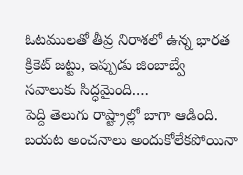ఓటములతో తీవ్ర నిరాశలో ఉన్న భారత క్రికెట్ జట్టు, ఇప్పుడు జింబాబ్వే సవాలుకు సిద్ధమైంది.…
పెద్ది తెలుగు రాష్ట్రాల్లో బాగా ఆడింది. బయట అంచనాలు అందుకోలేకపోయినా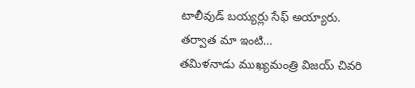టాలీవుడ్ బయ్యర్లు సేఫ్ అయ్యారు. తర్వాత మా ఇంటి…
తమిళనాడు ముఖ్యమంత్రి విజయ్ చివరి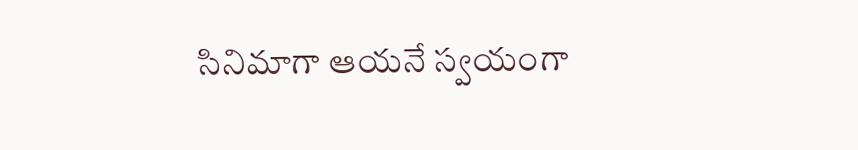సినిమాగా ఆయనే స్వయంగా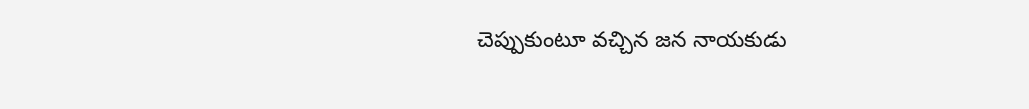చెప్పుకుంటూ వచ్చిన జన నాయకుడు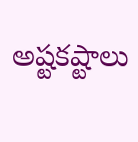అష్టకష్టాలు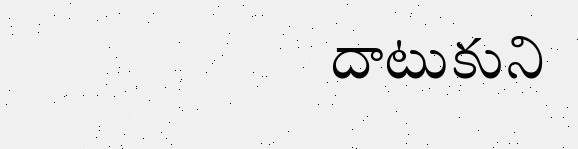దాటుకుని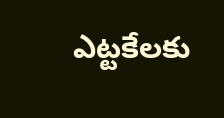ఎట్టకేలకు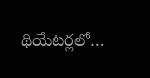థియేటర్లలో…